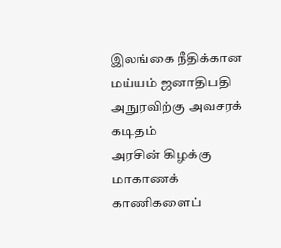இலங்கை நீதிக்கான மய்யம் ஜனாதிபதி அநுரவிற்கு அவசரக் கடிதம்
அரசின் கிழக்கு மாகாணக் காணிகளைப்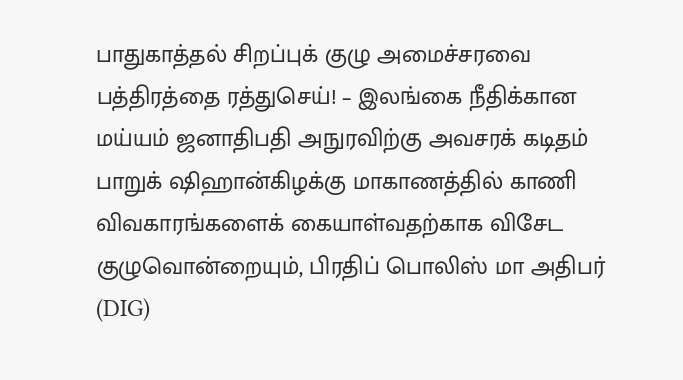பாதுகாத்தல் சிறப்புக் குழு அமைச்சரவை பத்திரத்தை ரத்துசெய்! – இலங்கை நீதிக்கான மய்யம் ஜனாதிபதி அநுரவிற்கு அவசரக் கடிதம் பாறுக் ஷிஹான்கிழக்கு மாகாணத்தில் காணி விவகாரங்களைக் கையாள்வதற்காக விசேட குழுவொன்றையும், பிரதிப் பொலிஸ் மா அதிபர் (DIG)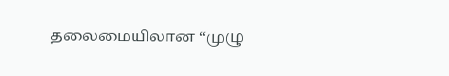தலைமையிலான “முழு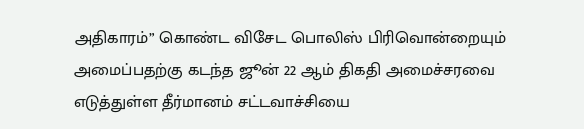அதிகாரம்” கொண்ட விசேட பொலிஸ் பிரிவொன்றையும் அமைப்பதற்கு கடந்த ஜூன் 22 ஆம் திகதி அமைச்சரவை எடுத்துள்ள தீர்மானம் சட்டவாச்சியை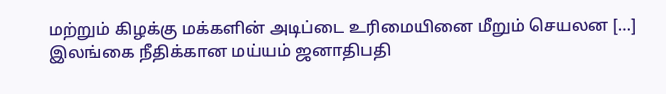மற்றும் கிழக்கு மக்களின் அடிப்டை உரிமையினை மீறும் செயலன […]
இலங்கை நீதிக்கான மய்யம் ஜனாதிபதி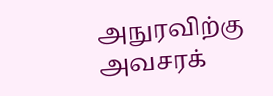அநுரவிற்கு அவசரக்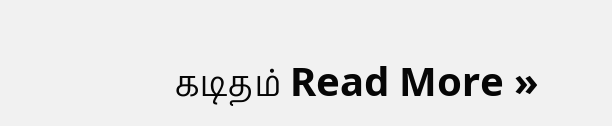கடிதம் Read More »